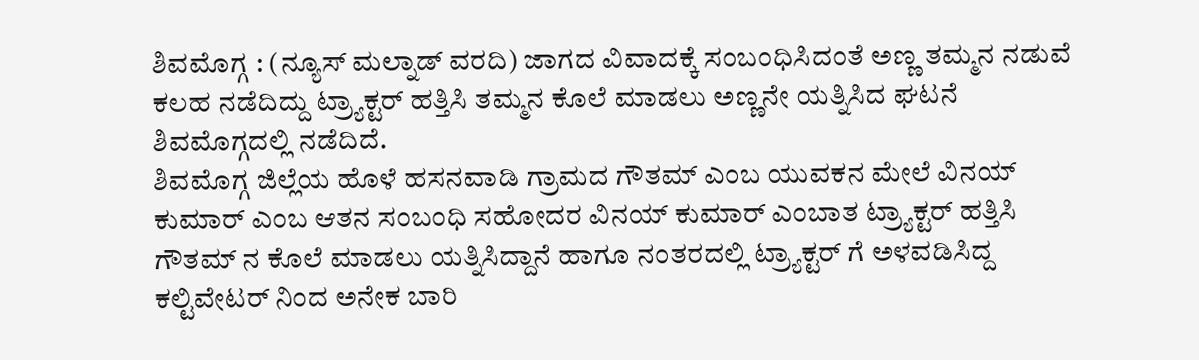ಶಿವಮೊಗ್ಗ : (ನ್ಯೂಸ್ ಮಲ್ನಾಡ್ ವರದಿ) ಜಾಗದ ವಿವಾದಕ್ಕೆ ಸಂಬಂಧಿಸಿದಂತೆ ಅಣ್ಣ ತಮ್ಮನ ನಡುವೆ ಕಲಹ ನಡೆದಿದ್ದು ಟ್ರ್ಯಾಕ್ಟರ್ ಹತ್ತಿಸಿ ತಮ್ಮನ ಕೊಲೆ ಮಾಡಲು ಅಣ್ಣನೇ ಯತ್ನಿಸಿದ ಘಟನೆ ಶಿವಮೊಗ್ಗದಲ್ಲಿ ನಡೆದಿದೆ.
ಶಿವಮೊಗ್ಗ ಜಿಲ್ಲೆಯ ಹೊಳೆ ಹಸನವಾಡಿ ಗ್ರಾಮದ ಗೌತಮ್ ಎಂಬ ಯುವಕನ ಮೇಲೆ ವಿನಯ್ ಕುಮಾರ್ ಎಂಬ ಆತನ ಸಂಬಂಧಿ ಸಹೋದರ ವಿನಯ್ ಕುಮಾರ್ ಎಂಬಾತ ಟ್ರ್ಯಾಕ್ಟರ್ ಹತ್ತಿಸಿ ಗೌತಮ್ ನ ಕೊಲೆ ಮಾಡಲು ಯತ್ನಿಸಿದ್ದಾನೆ ಹಾಗೂ ನಂತರದಲ್ಲಿ ಟ್ರ್ಯಾಕ್ಟರ್ ಗೆ ಅಳವಡಿಸಿದ್ದ ಕಲ್ಟಿವೇಟರ್ ನಿಂದ ಅನೇಕ ಬಾರಿ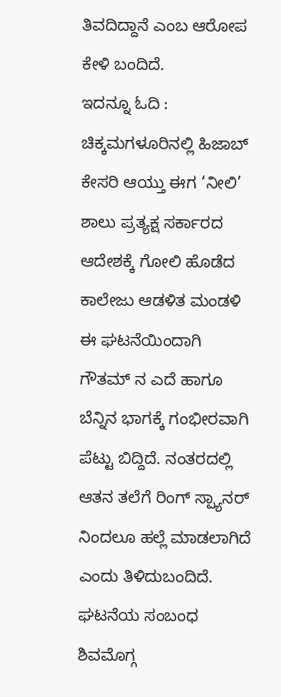ತಿವದಿದ್ದಾನೆ ಎಂಬ ಆರೋಪ ಕೇಳಿ ಬಂದಿದೆ.
ಇದನ್ನೂ ಓದಿ : ಚಿಕ್ಕಮಗಳೂರಿನಲ್ಲಿ ಹಿಜಾಬ್ ಕೇಸರಿ ಆಯ್ತು ಈಗ ‘ನೀಲಿ’ ಶಾಲು ಪ್ರತ್ಯಕ್ಷ ಸರ್ಕಾರದ ಆದೇಶಕ್ಕೆ ಗೋಲಿ ಹೊಡೆದ ಕಾಲೇಜು ಆಡಳಿತ ಮಂಡಳಿ
ಈ ಘಟನೆಯಿಂದಾಗಿ ಗೌತಮ್ ನ ಎದೆ ಹಾಗೂ ಬೆನ್ನಿನ ಭಾಗಕ್ಕೆ ಗಂಭೀರವಾಗಿ ಪೆಟ್ಟು ಬಿದ್ದಿದೆ. ನಂತರದಲ್ಲಿ ಆತನ ತಲೆಗೆ ರಿಂಗ್ ಸ್ಪ್ಯಾನರ್ ನಿಂದಲೂ ಹಲ್ಲೆ ಮಾಡಲಾಗಿದೆ ಎಂದು ತಿಳಿದುಬಂದಿದೆ.
ಘಟನೆಯ ಸಂಬಂಧ ಶಿವಮೊಗ್ಗ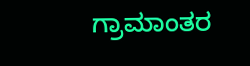ಗ್ರಾಮಾಂತರ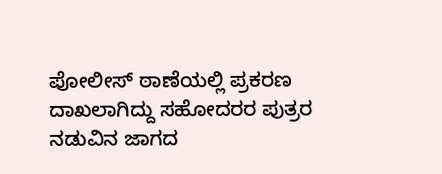ಪೋಲೀಸ್ ಠಾಣೆಯಲ್ಲಿ ಪ್ರಕರಣ ದಾಖಲಾಗಿದ್ದು ಸಹೋದರರ ಪುತ್ರರ ನಡುವಿನ ಜಾಗದ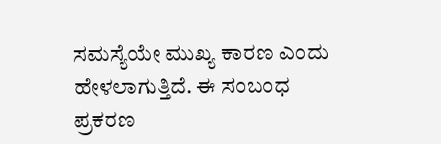ಸಮಸ್ಯೆಯೇ ಮುಖ್ಯ ಕಾರಣ ಎಂದು ಹೇಳಲಾಗುತ್ತಿದೆ. ಈ ಸಂಬಂಧ ಪ್ರಕರಣ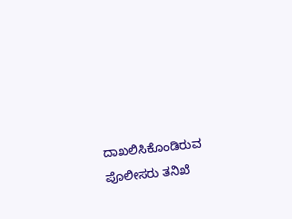ದಾಖಲಿಸಿಕೊಂಡಿರುವ ಪೊಲೀಸರು ತನಿಖೆ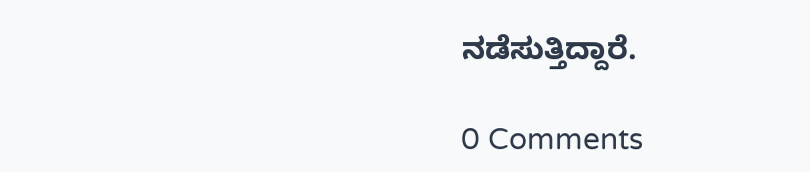ನಡೆಸುತ್ತಿದ್ದಾರೆ.

0 Comments